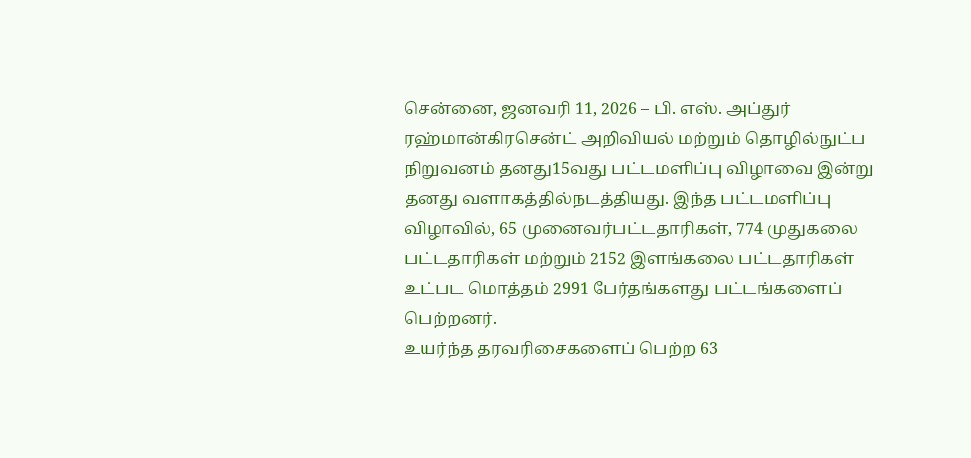சென்னை, ஜனவரி 11, 2026 – பி. எஸ். அப்துர் ரஹ்மான்கிரசென்ட் அறிவியல் மற்றும் தொழில்நுட்ப நிறுவனம் தனது15வது பட்டமளிப்பு விழாவை இன்று தனது வளாகத்தில்நடத்தியது. இந்த பட்டமளிப்பு விழாவில், 65 முனைவர்பட்டதாரிகள், 774 முதுகலை பட்டதாரிகள் மற்றும் 2152 இளங்கலை பட்டதாரிகள் உட்பட மொத்தம் 2991 பேர்தங்களது பட்டங்களைப் பெற்றனர்.
உயர்ந்த தரவரிசைகளைப் பெற்ற 63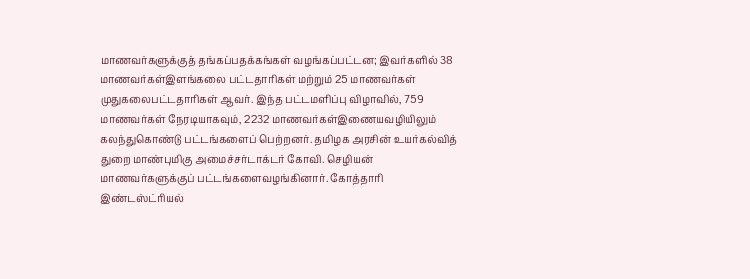மாணவர்களுக்குத் தங்கப்பதக்கங்கள் வழங்கப்பட்டன; இவர்களில் 38 மாணவர்கள்இளங்கலை பட்டதாரிகள் மற்றும் 25 மாணவர்கள் முதுகலைபட்டதாரிகள் ஆவர். இந்த பட்டமளிப்பு விழாவில், 759 மாணவர்கள் நேரடியாகவும், 2232 மாணவர்கள்இணையவழியிலும் கலந்துகொண்டு பட்டங்களைப் பெற்றனர். தமிழக அரசின் உயர்கல்வித் துறை மாண்புமிகு அமைச்சர்டாக்டர் கோவி. செழியன் மாணவர்களுக்குப் பட்டங்களைவழங்கினார். கோத்தாரி இண்டஸ்ட்ரியல்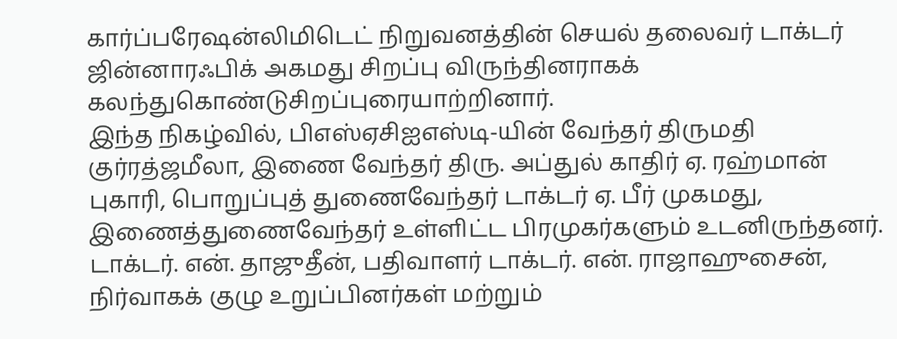கார்ப்பரேஷன்லிமிடெட் நிறுவனத்தின் செயல் தலைவர் டாக்டர் ஜின்னாரஃபிக் அகமது சிறப்பு விருந்தினராகக் கலந்துகொண்டுசிறப்புரையாற்றினார்.
இந்த நிகழ்வில், பிஎஸ்ஏசிஐஎஸ்டி-யின் வேந்தர் திருமதி குர்ரத்ஜமீலா, இணை வேந்தர் திரு. அப்துல் காதிர் ஏ. ரஹ்மான் புகாரி, பொறுப்புத் துணைவேந்தர் டாக்டர் ஏ. பீர் முகமது, இணைத்துணைவேந்தர் உள்ளிட்ட பிரமுகர்களும் உடனிருந்தனர்.
டாக்டர். என். தாஜுதீன், பதிவாளர் டாக்டர். என். ராஜாஹுசைன், நிர்வாகக் குழு உறுப்பினர்கள் மற்றும்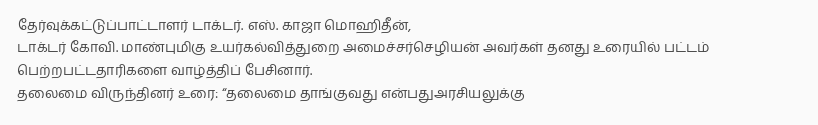தேர்வுக்கட்டுப்பாட்டாளர் டாக்டர். எஸ். காஜா மொஹிதீன்,
டாக்டர் கோவி. மாண்புமிகு உயர்கல்வித்துறை அமைச்சர்செழியன் அவர்கள் தனது உரையில் பட்டம் பெற்றபட்டதாரிகளை வாழ்த்திப் பேசினார்.
தலைமை விருந்தினர் உரை: “தலைமை தாங்குவது என்பதுஅரசியலுக்கு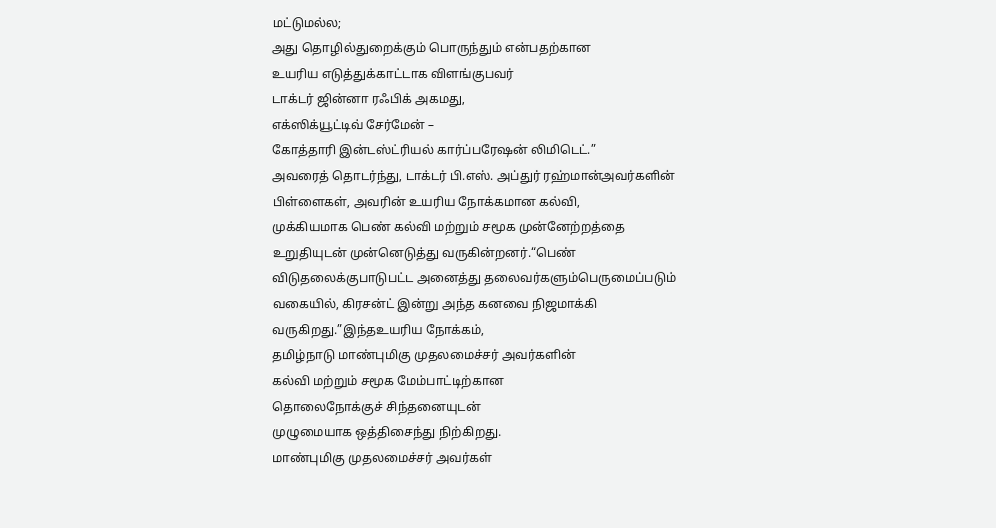மட்டுமல்ல;
அது தொழில்துறைக்கும் பொருந்தும் என்பதற்கான
உயரிய எடுத்துக்காட்டாக விளங்குபவர்
டாக்டர் ஜின்னா ரஃபிக் அகமது,
எக்ஸிக்யூட்டிவ் சேர்மேன் –
கோத்தாரி இன்டஸ்ட்ரியல் கார்ப்பரேஷன் லிமிடெட்.”
அவரைத் தொடர்ந்து, டாக்டர் பி.எஸ். அப்துர் ரஹ்மான்அவர்களின் பிள்ளைகள், அவரின் உயரிய நோக்கமான கல்வி,
முக்கியமாக பெண் கல்வி மற்றும் சமூக முன்னேற்றத்தை
உறுதியுடன் முன்னெடுத்து வருகின்றனர்.“பெண் விடுதலைக்குபாடுபட்ட அனைத்து தலைவர்களும்பெருமைப்படும் வகையில், கிரசன்ட் இன்று அந்த கனவை நிஜமாக்கி வருகிறது.”இந்தஉயரிய நோக்கம்,
தமிழ்நாடு மாண்புமிகு முதலமைச்சர் அவர்களின்
கல்வி மற்றும் சமூக மேம்பாட்டிற்கான
தொலைநோக்குச் சிந்தனையுடன்
முழுமையாக ஒத்திசைந்து நிற்கிறது.
மாண்புமிகு முதலமைச்சர் அவர்கள்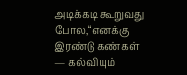அடிக்கடி கூறுவது போல,“எனக்கு இரண்டு கண்கள் — கல்வியும்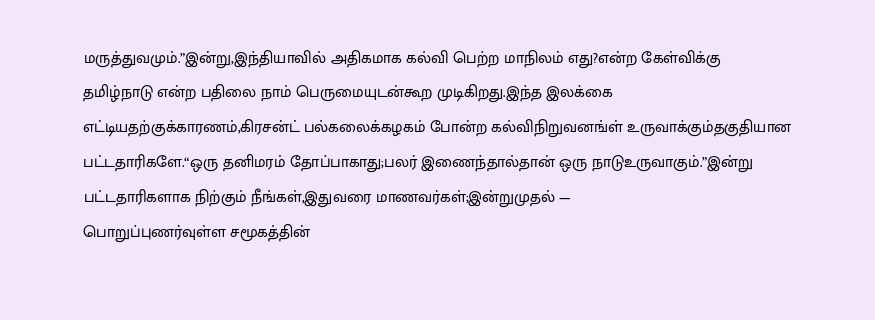மருத்துவமும்.”இன்று,இந்தியாவில் அதிகமாக கல்வி பெற்ற மாநிலம் எது?என்ற கேள்விக்கு தமிழ்நாடு என்ற பதிலை நாம் பெருமையுடன்கூற முடிகிறது.இந்த இலக்கை எட்டியதற்குக்காரணம்,கிரசன்ட் பல்கலைக்கழகம் போன்ற கல்விநிறுவனங்ள் உருவாக்கும்தகுதியான பட்டதாரிகளே.“ஒரு தனிமரம் தோப்பாகாது;பலர் இணைந்தால்தான் ஒரு நாடுஉருவாகும்.”இன்று பட்டதாரிகளாக நிற்கும் நீங்கள்,இதுவரை மாணவர்கள்;இன்றுமுதல் —
பொறுப்புணர்வுள்ள சமூகத்தின்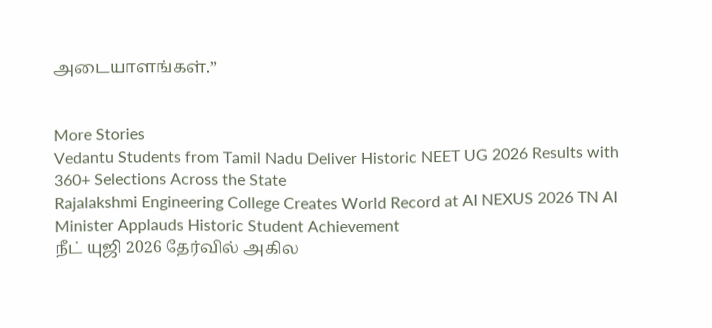அடையாளங்கள்.”


More Stories
Vedantu Students from Tamil Nadu Deliver Historic NEET UG 2026 Results with 360+ Selections Across the State
Rajalakshmi Engineering College Creates World Record at AI NEXUS 2026 TN AI Minister Applauds Historic Student Achievement
நீட் யுஜி 2026 தேர்வில் அகில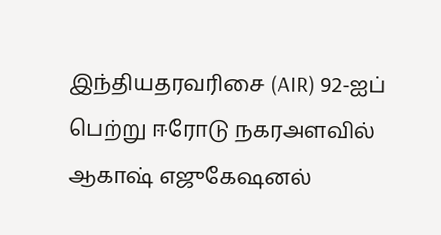இந்தியதரவரிசை (AIR) 92-ஐப் பெற்று ஈரோடு நகரஅளவில் ஆகாஷ் எஜுகேஷனல்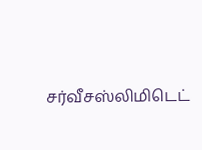சர்வீசஸ்லிமிடெட்